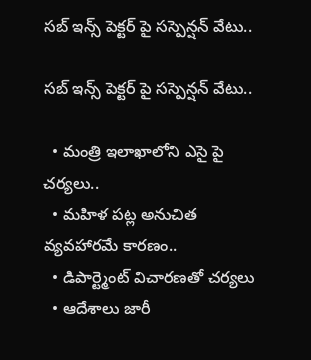సబ్ ఇన్స్ పెక్టర్ పై సస్పెన్షన్ వేటు..

సబ్ ఇన్స్ పెక్టర్ పై సస్పెన్షన్ వేటు..

  • మంత్రి ఇలాఖాలోని ఎసై పై చర్యలు..
  • మహిళ పట్ల అనుచిత వ్యవహారమే కారణం..
  • డిపార్ట్మెంట్ విచారణతో చర్యలు
  • ఆదేశాలు జారీ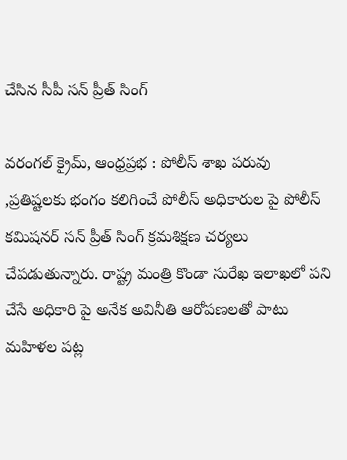చేసిన సీపీ సన్ ప్రీత్ సింగ్

వరంగల్ క్రైమ్, ఆంధ్రప్రభ : పోలీస్ శాఖ పరువు ,ప్రతిష్టలకు భంగం కలిగించే పోలీస్ అధికారుల పై పోలీస్ కమిషనర్ సన్ ప్రీత్ సింగ్ క్రమశిక్షణ చర్యలు చేపడుతున్నారు. రాష్ట్ర మంత్రి కొండా సురేఖ ఇలాఖలో పని చేసే అధికారి పై అనేక అవినీతి ఆరోపణలతో పాటు మహిళల పట్ల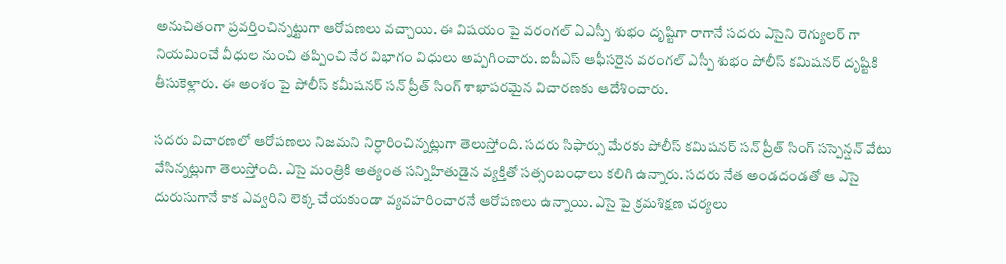అనుచితంగా ప్రవర్తించిన్నట్టుగా ఆరోపణలు వచ్చాయి. ఈ విషయం పై వరంగల్ ఏఎస్పీ శుభం దృష్టిగా రాగానే సదరు ఎసైని రెగ్యులర్ గా నియమించే వీధుల నుంచి తప్పించి నేర విభాగం విధులు అప్పగించారు. ఐపీఎస్ ఆఫీసరైన వరంగల్ ఎస్పీ శుభం పోలీస్ కమిషనర్ దృష్టికి తీసుకెళ్లారు. ఈ అంశం పై పోలీస్ కమీషనర్ సన్ ప్రీత్ సింగ్ శాఖాపరమైన విచారణకు ఆదేశించారు.

సదరు విచారణలో ఆరోపణలు నిజమని నిర్ధారించిన్నట్లుగా తెలుస్తోంది. సదరు సిఫార్సు మేరకు పోలీస్ కమిషనర్ సన్ ప్రీత్ సింగ్ సస్పెన్షన్ వేటు వేసిన్నట్లుగా తెలుస్తోంది. ఎసై మంత్రికి అత్యంత సన్నిహితుడైన వ్యక్తితో సత్సంబంధాలు కలిగి ఉన్నారు. సదరు నేత అండదండతో ఆ ఎసై దురుసుగానే కాక ఎవ్వరిని లెక్క చేయకుండా వ్యవహరించారనే ఆరోపణలు ఉన్నాయి. ఎసై పై క్రమశిక్షణ చర్యలు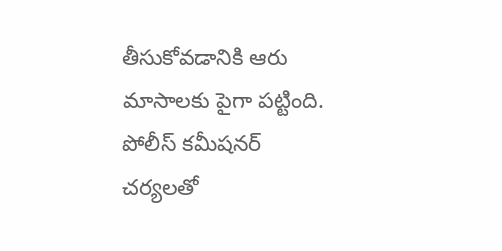తీసుకోవడానికి ఆరు మాసాలకు పైగా పట్టింది. పోలీస్ కమీషనర్ చర్యలతో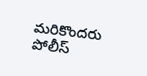మరికొందరు పోలీస్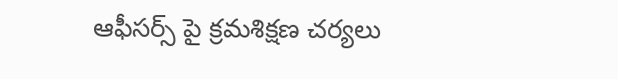ఆఫీసర్స్ పై క్రమశిక్షణ చర్యలు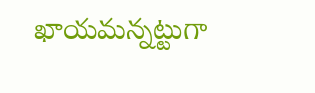ఖాయమన్నట్టుగా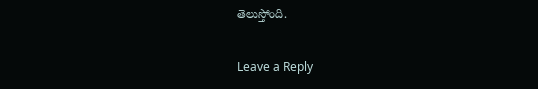తెలుస్తోంది.

Leave a Reply